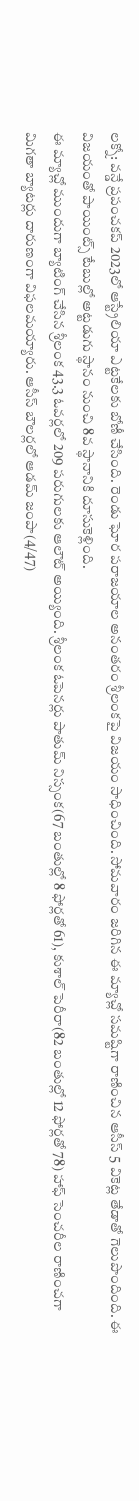లక్నో: వన్డే ప్రపంచకప్ 2023లో ఆస్ట్రేలియా ఎట్టకేలకు బోణీ చేసింది. రెండు ఘోర పరాజయాల అనంతరం శ్రీలంకపై విజయం సాధించింది. సోమవారం జరిగిన ఈ మ్యాచ్లో సమష్టిగా రాణించిన ఆసీస్ 5 వికెట్ల తేడాతో గెలుపొందింది. ఈ విజయంతో పాయింట్స్ టేబుల్లో అట్టడుగు స్థానం నుంచి 8వ స్థానానికి దూసుకెళ్లింది.
ఈ మ్యాచ్లో ముందుగా బ్యాటింగ్ చేసిన శ్రీలంక 43.3 ఓవర్లలో 209 పరుగులకు ఆలౌట్ అయ్యింది. శ్రీలంక ఓపెనర్లు పాతుమ్ నిస్సంక(67 బంతుల్లో 8 ఫోర్లతో 61), కుశాల్ పెరీరా(82 బంతుల్లో 12 ఫోర్లతో 78) హాఫ్ సెంచరీల రాణించగా మిగతా బ్యాటర్లు దారుణంగా విఫలమయ్యారు. ఆసీస్ బౌలర్లలో ఆడమ్ జంపా(4/47)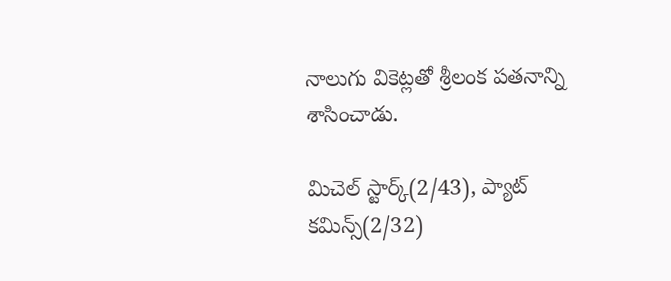నాలుగు వికెట్లతో శ్రీలంక పతనాన్ని శాసించాడు.

మిచెల్ స్టార్క్(2/43), ప్యాట్ కమిన్స్(2/32)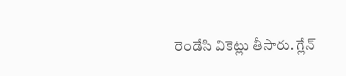రెండేసి వికెట్లు తీసారు. గ్లేన్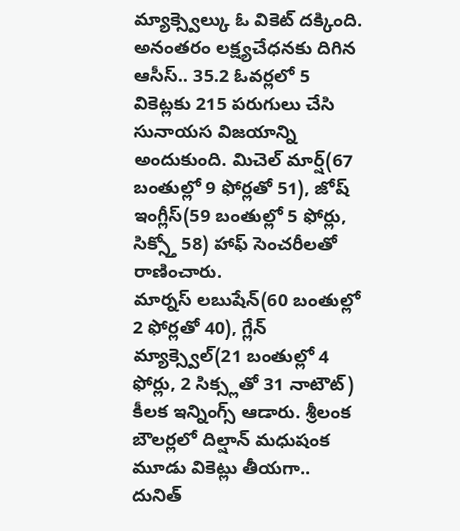మ్యాక్స్వెల్కు ఓ వికెట్ దక్కింది. అనంతరం లక్ష్యచేధనకు దిగిన ఆసీస్.. 35.2 ఓవర్లలో 5 వికెట్లకు 215 పరుగులు చేసి సునాయస విజయాన్ని అందుకుంది. మిచెల్ మార్ష్(67 బంతుల్లో 9 ఫోర్లతో 51), జోష్ ఇంగ్లీస్(59 బంతుల్లో 5 ఫోర్లు, సిక్స్తో 58) హాఫ్ సెంచరీలతో రాణించారు.
మార్నస్ లబుషేన్(60 బంతుల్లో 2 ఫోర్లతో 40), గ్లేన్ మ్యాక్స్వెల్(21 బంతుల్లో 4 ఫోర్లు, 2 సిక్స్లతో 31 నాటౌట్) కీలక ఇన్నింగ్స్ ఆడారు. శ్రీలంక బౌలర్లలో దిల్షాన్ మధుషంక మూడు వికెట్లు తీయగా.. దునిత్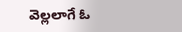వెల్లలాగే ఓ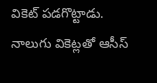వికెట్ పడగొట్టాడు. నాలుగు వికెట్లతో ఆసీస్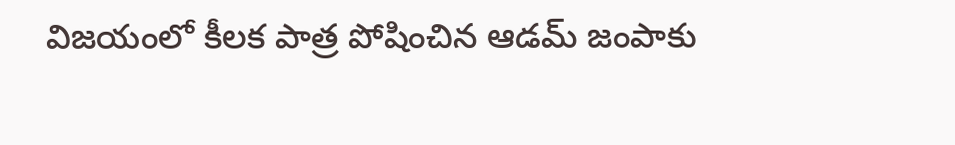విజయంలో కీలక పాత్ర పోషించిన ఆడమ్ జంపాకు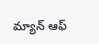మ్యాన్ ఆఫ్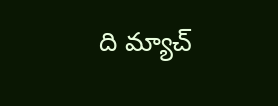ది మ్యాచ్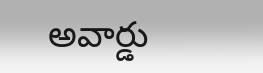అవార్డు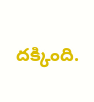దక్కింది.